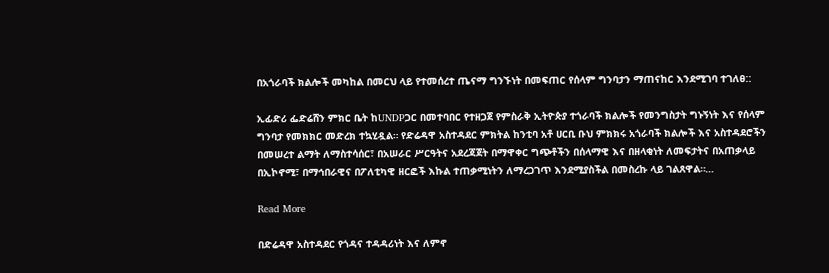በአጎራባች ክልሎች መካከል በመርህ ላይ የተመሰረተ ጤናማ ግንኙነት በመፍጠር የሰላም ግንባታን ማጠናከር እንደሚገባ ተገለፀ::

ኢፊድሪ ፌድሬሸን ምክር ቤት ከUNDPጋር በመተባበር የተዘጋጀ የምስራቅ ኢትዮጵያ ተጎራባች ክልሎች የመንግስታት ግኑኝነት እና የሰላም ግንባታ የመክክር መድረክ ተኳሂዷል። የድሬዳዋ አስተዳደር ምክትል ከንቲባ አቶ ሀርቢ ቡህ ምክክሩ አጎራባች ክልሎች እና አስተዳደሮችን በመሠረተ ልማት ለማስተሳሰር፣ በአሠራር ሥርዓትና አደረጃጀት በማዋቀር ግጭቶችን በሰላማዊ እና በዘላቂነት ለመፍታትና በአጠቃላይ በኢኮኖሚ፣ በማኅበራዊና በፖለቲካዊ ዘርፎች እኩል ተጠቃሚነትን ለማረጋገጥ እንደሚያስችል በመስረኩ ላይ ገልጸዋል።…

Read More

በድሬዳዋ አስተዳደር የጎዳና ተዳዳሪነት እና ለምኖ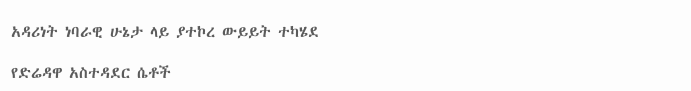አዳሪነት ነባራዊ ሁኔታ ላይ ያተኮረ ውይይት ተካሄደ

የድሬዳዋ አስተዳደር ሴቶች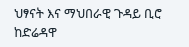ህፃናት እና ማህበራዊ ጉዳይ ቢሮ ከድሬዳዋ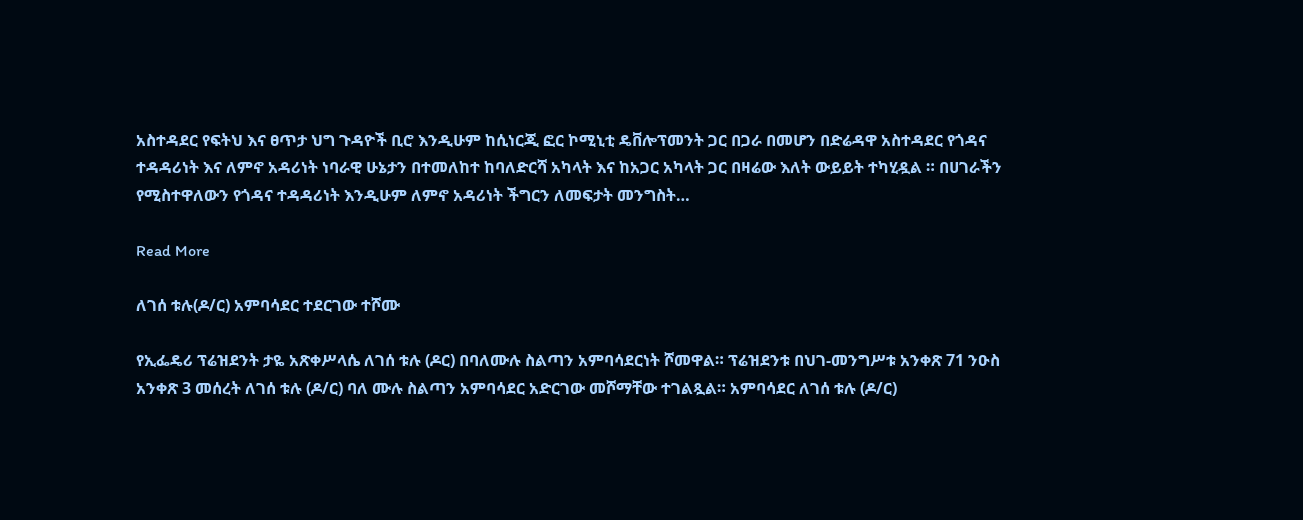አስተዳደር የፍትህ እና ፀጥታ ህግ ጉዳዮች ቢሮ እንዲሁም ከሲነርጂ ፎር ኮሚኒቲ ዴቨሎፕመንት ጋር በጋራ በመሆን በድሬዳዋ አስተዳደር የጎዳና ተዳዳሪነት እና ለምኖ አዳሪነት ነባራዊ ሁኔታን በተመለከተ ከባለድርሻ አካላት እና ከአጋር አካላት ጋር በዛሬው እለት ውይይት ተካሂዷል ። በሀገራችን የሚስተዋለውን የጎዳና ተዳዳሪነት እንዲሁም ለምኖ አዳሪነት ችግርን ለመፍታት መንግስት…

Read More

ለገሰ ቱሉ(ዶ/ር) አምባሳደር ተደርገው ተሾሙ

የኢፌዴሪ ፕሬዝደንት ታዬ አጽቀሥላሴ ለገሰ ቱሉ (ዶር) በባለሙሉ ስልጣን አምባሳደርነት ሾመዋል። ፕሬዝደንቱ በህገ-መንግሥቱ አንቀጽ 71 ንዑስ አንቀጽ 3 መሰረት ለገሰ ቱሉ (ዶ/ር) ባለ ሙሉ ስልጣን አምባሳደር አድርገው መሾማቸው ተገልጿል። አምባሳደር ለገሰ ቱሉ (ዶ/ር)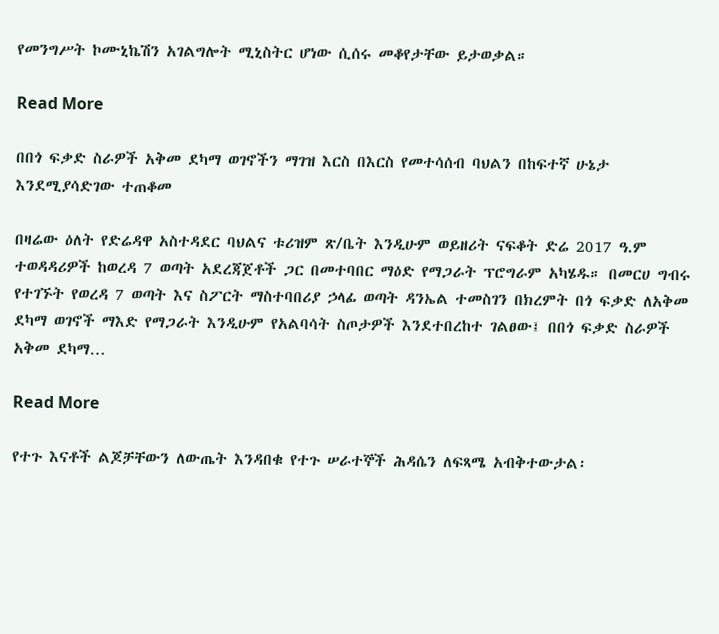የመንግሥት ኮሙኒኬሽን አገልግሎት ሚኒስትር ሆነው ሲሰሩ መቆየታቸው ይታወቃል።

Read More

በበጎ ፍቃድ ስራዎች አቅመ ደካማ ወገኖችን ማገዝ እርስ በእርስ የመተሳሰብ ባህልን በከፍተኛ ሁኔታ እንደሚያሳድገው ተጠቆመ

በዛሬው ዕለት የድሬዳዋ አስተዳደር ባህልና ቱሪዝም ጽ/ቤት እንዲሁም ወይዘሪት ናፍቆት ድሬ 2017 ዓ.ም ተወዳዳሪዎች ከወረዳ 7 ወጣት አደረጃጀቶች ጋር በመተባበር ማዕድ የማጋራት ፕሮግራም አካሄዱ። በመርሀ ግብሩ የተገኙት የወረዳ 7 ወጣት እና ስፖርት ማስተባበሪያ ኃላፊ ወጣት ዳንኤል ተመስገን በክረምት በጎ ፍቃድ ለአቅመ ደካማ ወገኖች ማእድ የማጋራት እንዲሁም የአልባሳት ስጦታዎች እንደተበረከተ ገልፀው፤ በበጎ ፍቃድ ስራዎች አቅመ ደካማ…

Read More

የተጉ እናቶች ልጆቻቸውን ለውጤት እንዳበቁ የተጉ ሠራተኞች ሕዳሴን ለፍጻሜ አብቅተውታል፡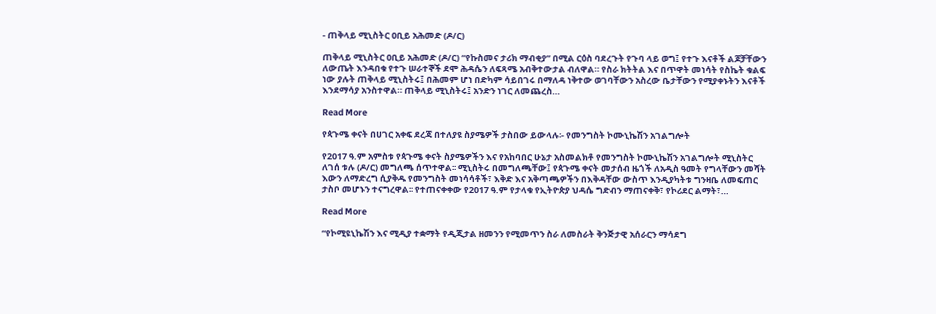- ጠቅላይ ሚኒስትር ዐቢይ አሕመድ (ዶ/ር)

ጠቅላይ ሚኒስትር ዐቢይ አሕመድ (ዶ/ር) “የኩስመና ታሪክ ማብቂያ” በሚል ርዕስ ባደረጉት የጉባ ላይ ወግ፤ የተጉ እናቶች ልጆቻቸውን ለውጤት እንዳበቁ የተጉ ሠራተኞች ደሞ ሕዳሴን ለፍጻሜ አብቅተውታል ብለዋል። የስራ ክትትል እና በጥዋት መነሳት የስኬት ቁልፍ ነው ያሉት ጠቅላይ ሚኒስትሩ፤ በሕመም ሆነ በድካም ሳይበገሩ በማለዳ ነቅተው ወገባቸውን አስረው ቤታቸውን የሚያቀኑትን እናቶች እንደማሳያ አንስተዋል። ጠቅላይ ሚኒስትሩ፤ አንድን ነገር ለመጨረስ…

Read More

የጳጉሜ ቀናት በሀገር አቀፍ ደረጃ በተለያዩ ስያሜዎች ታስበው ይውላሉ፡- የመንግስት ኮሙኒኬሽን አገልግሎት

የ2017 ዓ.ም አምስቱ የጳጉሜ ቀናት ስያሜዎችን እና የአከባበር ሁኔታ አስመልክቶ የመንግስት ኮሙኒኬሽን አገልግሎት ሚኒስትር ለገሰ ቱሉ (ዶ/ር) መግለጫ ሰጥተዋል፡፡ ሚኒስትሩ በመግለጫቸው፤ የጳጉሜ ቀናት መታሰብ ዜጎች ለአዲስ ዓመት የግላቸውን መሻት እውን ለማድረግ ሲያቅዱ የመንግስት መነሳሳቶች፣ እቅድ እና አቅጣጫዎችን በእቅዳቸው ውስጥ እንዲያካትቱ ግንዛቤ ለመፍጠር ታስቦ መሆኑን ተናግረዋል፡፡ የተጠናቀቀው የ2017 ዓ.ም የታላቁ የኢትዮጵያ ህዳሴ ግድብን ማጠናቀቅ፣ የኮሪደር ልማት፣…

Read More

“የኮሚዩኒኬሽን እና ሚዲያ ተቋማት የዲጂታል ዘመንን የሚመጥን ስራ ለመስራት ቅንጅታዊ አሰራርን ማሳደግ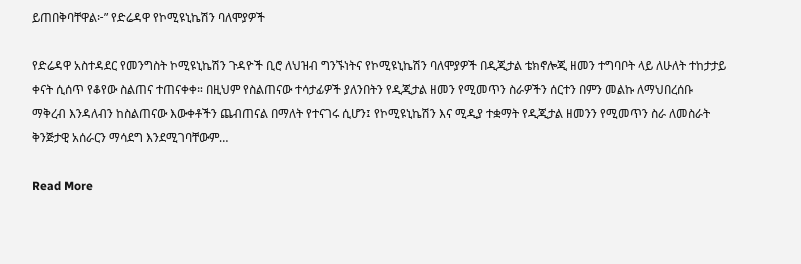ይጠበቅባቸዋል፦” የድሬዳዋ የኮሚዩኒኬሽን ባለሞያዎች

የድሬዳዋ አስተዳደር የመንግስት ኮሚዩኒኬሽን ጉዳዮች ቢሮ ለህዝብ ግንኙነትና የኮሚዩኒኬሽን ባለሞያዎች በዲጂታል ቴክኖሎጂ ዘመን ተግባቦት ላይ ለሁለት ተከታታይ ቀናት ሲሰጥ የቆየው ስልጠና ተጠናቀቀ። በዚህም የስልጠናው ተሳታፊዎች ያለንበትን የዲጂታል ዘመን የሚመጥን ስራዎችን ሰርተን በምን መልኩ ለማህበረሰቡ ማቅረብ እንዳለብን ከስልጠናው እውቀቶችን ጨብጠናል በማለት የተናገሩ ሲሆን፤ የኮሚዩኒኬሽን እና ሚዲያ ተቋማት የዲጂታል ዘመንን የሚመጥን ስራ ለመስራት ቅንጅታዊ አሰራርን ማሳደግ እንደሚገባቸውም…

Read More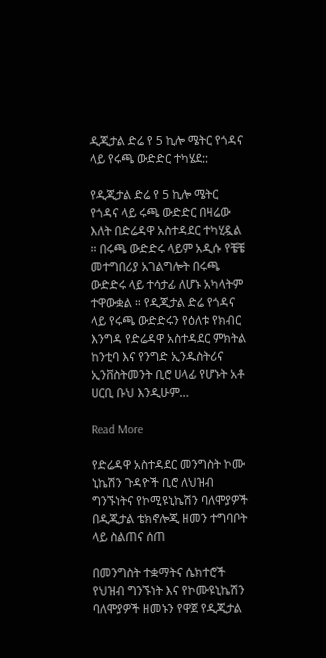ዲጂታል ድሬ የ 5 ኪሎ ሜትር የጎዳና ላይ የሩጫ ውድድር ተካሄደ::

የዲጂታል ድሬ የ 5 ኪሎ ሜትር የጎዳና ላይ ሩጫ ውድድር በዛሬው እለት በድሬዳዋ አስተዳደር ተካሂዷል ። በሩጫ ውድድሩ ላይም አዲሱ የቼቼ መተግበሪያ አገልግሎት በሩጫ ውድድሩ ላይ ተሳታፊ ለሆኑ አካላትም ተዋውቋል ። የዲጂታል ድሬ የጎዳና ላይ የሩጫ ውድድሩን የዕለቱ የክብር እንግዳ የድሬዳዋ አስተዳደር ምክትል ከንቲባ እና የንግድ ኢንዱስትሪና ኢንቨስትመንት ቢሮ ሀላፊ የሆኑት አቶ ሀርቢ ቡህ እንዲሁም…

Read More

የድሬዳዋ አስተዳደር መንግስት ኮሙ ኒኬሽን ጉዳዮች ቢሮ ለህዝብ ግንኙነትና የኮሚዩኒኬሽን ባለሞያዎች በዲጂታል ቴክኖሎጂ ዘመን ተግባቦት ላይ ስልጠና ሰጠ

በመንግስት ተቋማትና ሴክተሮች የህዝብ ግንኙነት እና የኮሙዩኒኬሽን ባለሞያዎች ዘመኑን የዋጀ የዲጂታል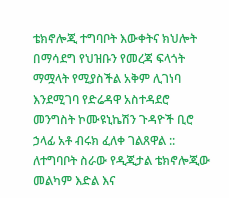ቴክኖሎጂ ተግባቦት እውቀትና ክህሎት በማሳደግ የህዝቡን የመረጃ ፍላጎት ማሟላት የሚያስችል አቅም ሊገነባ እንደሚገባ የድሬዳዋ አስተዳደሮ መንግስት ኮሙዩኒኬሽን ጉዳዮች ቢሮ ኃላፊ አቶ ብሩክ ፈለቀ ገልጸዋል :: ለተግባቦት ስራው የዲጂታል ቴክኖሎጂው መልካም እድል እና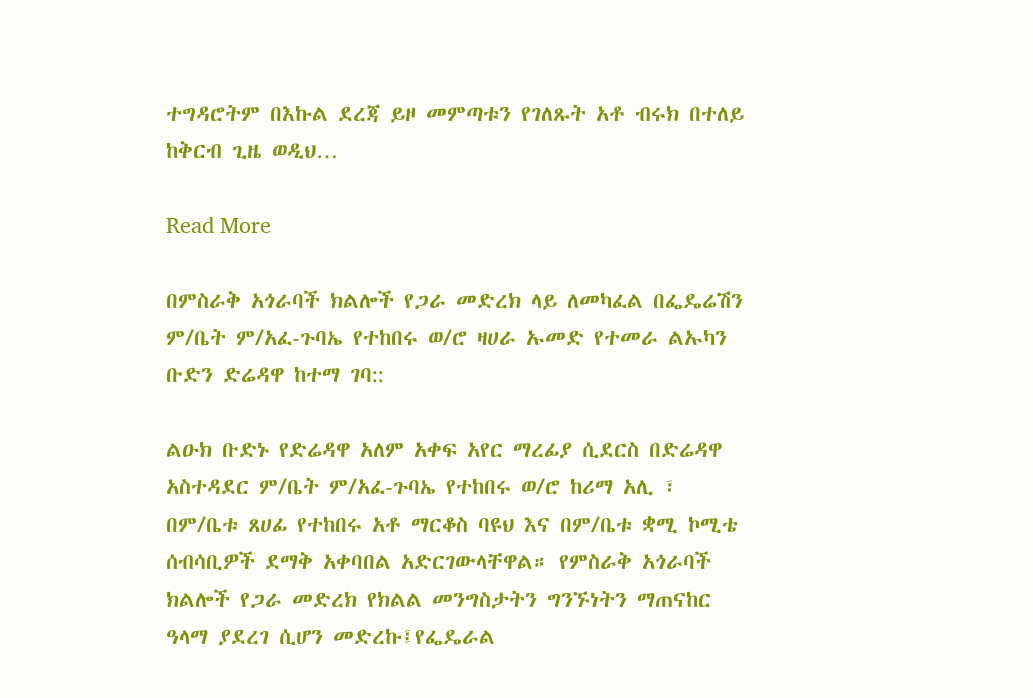ተግዳሮትም በእኩል ደረጃ ይዞ መምጣቱን የገለጹት አቶ ብሩክ በተለይ ከቅርብ ጊዜ ወዲህ…

Read More

በምስራቅ አጎራባች ክልሎች የጋራ መድረክ ላይ ለመካፈል በፌዴሬሽን ም/ቤት ም/አፈ-ጉባኤ የተከበሩ ወ/ሮ ዛሀራ ኡመድ የተመራ ልኡካን ቡድን ድሬዳዋ ከተማ ገባ::

ልዑክ ቡድኑ የድሬዳዋ አለም አቀፍ አየር ማረፊያ ሲደርስ በድሬዳዋ አስተዳደር ም/ቤት ም/አፈ-ጉባኤ የተከበሩ ወ/ሮ ከሪማ አሊ ፣ በም/ቤቱ ጸሀፊ የተከበሩ አቶ ማርቆስ ባዩህ እና በም/ቤቱ ቋሚ ኮሚቴ ሰብሳቢዎች ደማቅ አቀባበል አድርገውላቸዋል። የምስራቅ አጎራባች ክልሎች የጋራ መድረክ የክልል መንግስታትን ግንኙነትን ማጠናከር ዓላማ ያደረገ ሲሆን መድረኩ፤የፌዴራል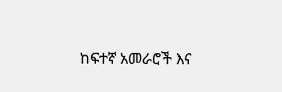ከፍተኛ አመራሮች እና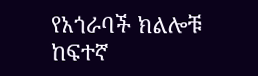የአጎራባች ክልሎቹ ከፍተኛ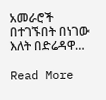አመራሮች በተገኙበት በነገው እለት በድሬዳዋ…

Read More